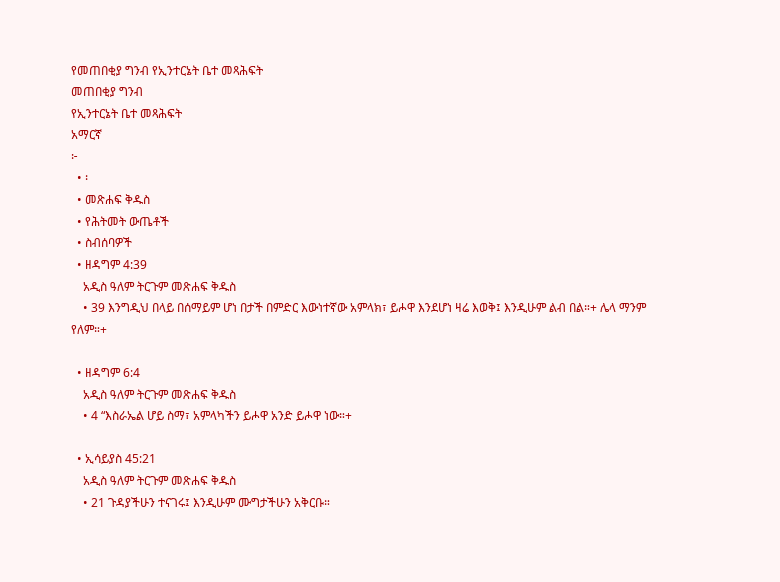የመጠበቂያ ግንብ የኢንተርኔት ቤተ መጻሕፍት
መጠበቂያ ግንብ
የኢንተርኔት ቤተ መጻሕፍት
አማርኛ
፦
  • ፡
  • መጽሐፍ ቅዱስ
  • የሕትመት ውጤቶች
  • ስብሰባዎች
  • ዘዳግም 4:39
    አዲስ ዓለም ትርጉም መጽሐፍ ቅዱስ
    • 39 እንግዲህ በላይ በሰማይም ሆነ በታች በምድር እውነተኛው አምላክ፣ ይሖዋ እንደሆነ ዛሬ እወቅ፤ እንዲሁም ልብ በል።+ ሌላ ማንም የለም።+

  • ዘዳግም 6:4
    አዲስ ዓለም ትርጉም መጽሐፍ ቅዱስ
    • 4 “እስራኤል ሆይ ስማ፣ አምላካችን ይሖዋ አንድ ይሖዋ ነው።+

  • ኢሳይያስ 45:21
    አዲስ ዓለም ትርጉም መጽሐፍ ቅዱስ
    • 21 ጉዳያችሁን ተናገሩ፤ እንዲሁም ሙግታችሁን አቅርቡ።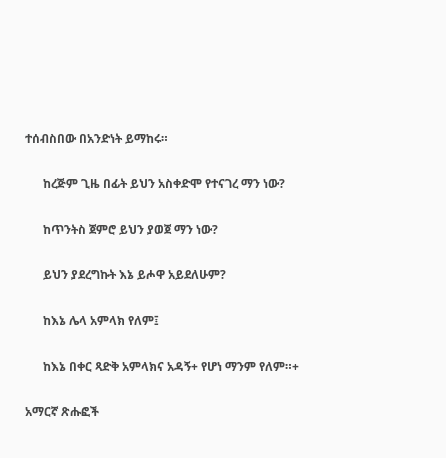ተሰብስበው በአንድነት ይማከሩ።

      ከረጅም ጊዜ በፊት ይህን አስቀድሞ የተናገረ ማን ነው?

      ከጥንትስ ጀምሮ ይህን ያወጀ ማን ነው?

      ይህን ያደረግኩት እኔ ይሖዋ አይደለሁም?

      ከእኔ ሌላ አምላክ የለም፤

      ከእኔ በቀር ጻድቅ አምላክና አዳኝ+ የሆነ ማንም የለም።+

አማርኛ ጽሑፎች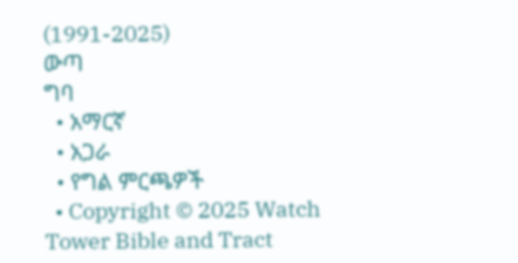(1991-2025)
ውጣ
ግባ
  • አማርኛ
  • አጋራ
  • የግል ምርጫዎች
  • Copyright © 2025 Watch Tower Bible and Tract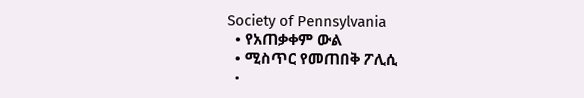Society of Pennsylvania
  • የአጠቃቀም ውል
  • ሚስጥር የመጠበቅ ፖሊሲ
  •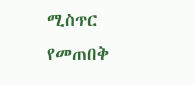ሚስጥር የመጠበቅ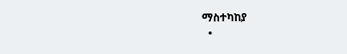ማስተካከያ
  •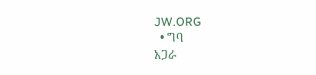JW.ORG
  • ግባ
አጋራ